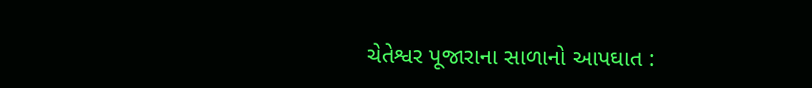ચેતેશ્વર પૂજારાના સાળાનો આપઘાત :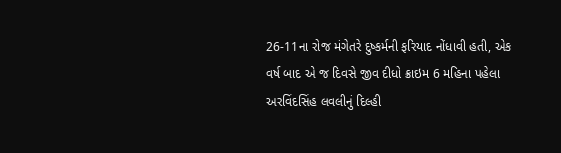26-11ના રોજ મંગેતરે દુષ્કર્મની ફરિયાદ નોંધાવી હતી, એક વર્ષ બાદ એ જ દિવસે જીવ દીધો ક્રાઇમ 6 મહિના પહેલા
અરવિંદસિંહ લવલીનું દિલ્હી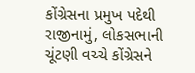કોંગ્રેસના પ્રમુખ પદેથી રાજીનામું, લોકસભાની ચૂંટણી વચ્ચે કોંગ્રેસને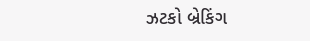ઝટકો બ્રેકિંગ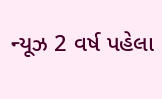ન્યૂઝ 2 વર્ષ પહેલા